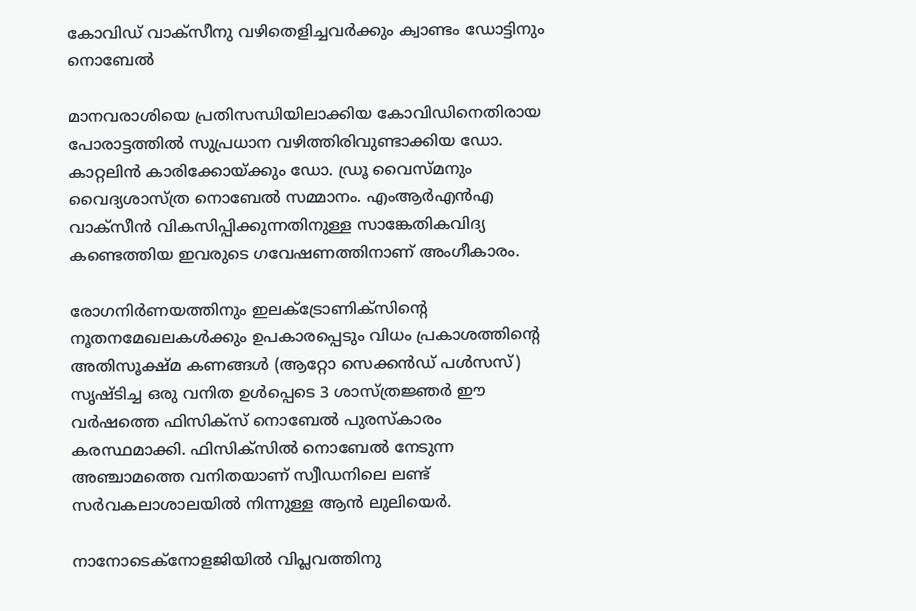കോവിഡ് വാക്സീനു വഴിതെളിച്ചവർക്കും ക്വാണ്ടം ഡോട്ടിനും നൊബേൽ

മാനവരാശിയെ പ്രതിസന്ധിയിലാക്കിയ കോവിഡിനെതിരായ പോരാട്ടത്തിൽ സുപ്രധാന വഴിത്തിരിവുണ്ടാക്കിയ ഡോ. കാറ്റലിൻ കാരിക്കോയ്ക്കും ഡോ. ഡ്രൂ വൈസ്‌മനും വൈദ്യശാസ്ത്ര നൊബേൽ സമ്മാനം. എംആർഎൻഎ വാക്സീൻ വികസിപ്പിക്കുന്നതിനുള്ള സാങ്കേതികവിദ്യ കണ്ടെത്തിയ ഇവരുടെ ഗവേഷണത്തിനാണ് അംഗീകാരം.

രോഗനിർണയത്തിനും ഇലക്ട്രോണിക്സിന്റെ നൂതനമേഖലകൾക്കും ഉപകാരപ്പെടും വിധം പ്രകാശത്തിന്റെ അതിസൂക്ഷ്മ കണങ്ങൾ (ആറ്റോ സെക്കൻഡ് പൾസസ്) സൃഷ്ടിച്ച ഒരു വനിത ഉൾപ്പെടെ 3 ശാസ്ത്രജ്ഞർ ഈ വർഷത്തെ ഫിസിക്സ് നൊബേൽ പുരസ്കാരം കരസ്ഥമാക്കി. ഫിസിക്സിൽ നൊബേൽ നേടുന്ന അഞ്ചാമത്തെ വനിതയാണ് സ്വീഡനിലെ ലണ്ട് സർവകലാശാലയിൽ നിന്നുള്ള ആൻ ലുലിയെർ.

നാനോടെക്നോളജിയിൽ വിപ്ലവത്തിനു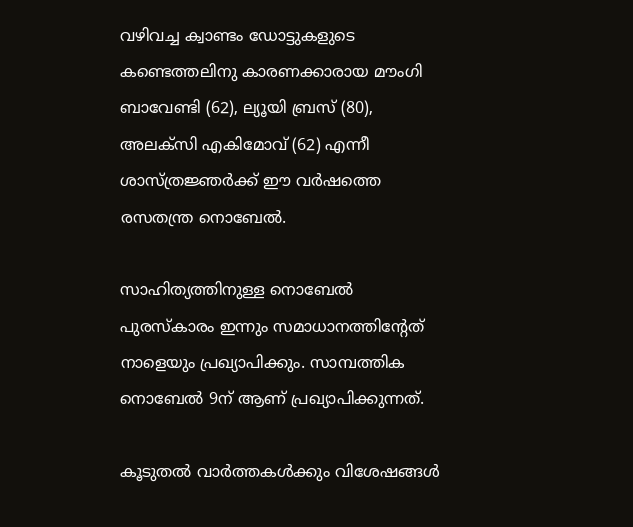വഴിവച്ച ക്വാണ്ടം ഡോട്ടുകളുടെ കണ്ടെത്തലിനു കാരണക്കാരായ മൗംഗി ബാവേണ്ടി (62), ല്യൂയി ബ്രസ് (80), അലക്സി എകിമോവ് (62) എന്നീ ശാസ്ത്രജ്ഞർക്ക് ഈ വർഷത്തെ രസതന്ത്ര നൊബേൽ.

സാഹിത്യത്തിനുള്ള നൊബേൽ പുരസ്കാരം ഇന്നും സമാധാനത്തിന്റേത് നാളെയും പ്രഖ്യാപിക്കും. സാമ്പത്തിക നൊബേൽ 9ന് ആണ് പ്രഖ്യാപിക്കുന്നത്.

കൂടുതൽ വാർത്തകൾക്കും വിശേഷങ്ങൾ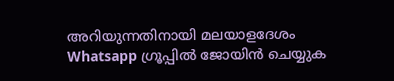അറിയുന്നതിനായി മലയാളദേശം Whatsapp ഗ്രൂപ്പിൽ ജോയിൻ ചെയ്യുക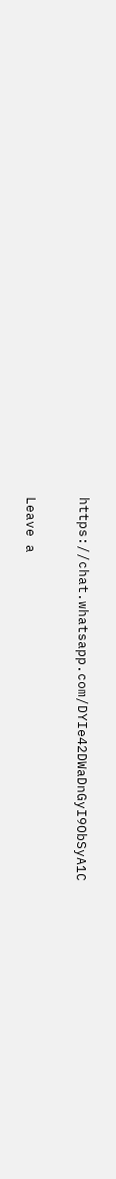https://chat.whatsapp.com/DYIe42DWaDnGyI9ObSyA1C

Leave a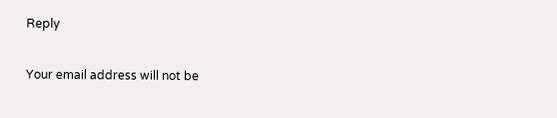Reply

Your email address will not be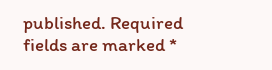published. Required fields are marked *